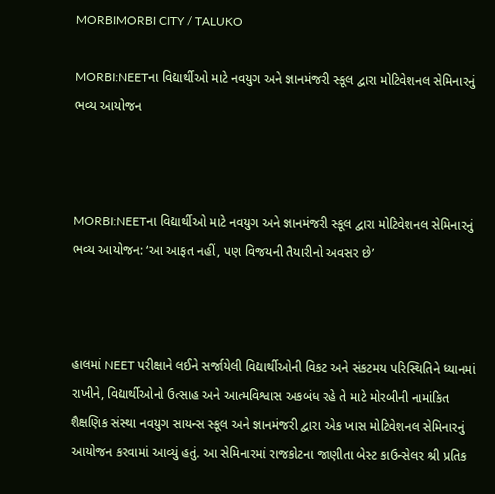MORBIMORBI CITY / TALUKO

MORBI:NEETના વિદ્યાર્થીઓ માટે નવયુગ અને જ્ઞાનમંજરી સ્કૂલ દ્વારા મોટિવેશનલ સેમિનારનું ભવ્ય આયોજન



MORBI:NEETના વિદ્યાર્થીઓ માટે નવયુગ અને જ્ઞાનમંજરી સ્કૂલ દ્વારા મોટિવેશનલ સેમિનારનું ભવ્ય આયોજન: ‘આ આફત નહીં, પણ વિજયની તૈયારીનો અવસર છે’



હાલમાં NEET પરીક્ષાને લઈને સર્જાયેલી વિદ્યાર્થીઓની વિકટ અને સંકટમય પરિસ્થિતિને ધ્યાનમાં રાખીને, વિદ્યાર્થીઓનો ઉત્સાહ અને આત્મવિશ્વાસ અકબંધ રહે તે માટે મોરબીની નામાંકિત શૈક્ષણિક સંસ્થા નવયુગ સાયન્સ સ્કૂલ અને જ્ઞાનમંજરી દ્વારા એક ખાસ મોટિવેશનલ સેમિનારનું આયોજન કરવામાં આવ્યું હતું. આ સેમિનારમાં રાજકોટના જાણીતા બેસ્ટ કાઉન્સેલર શ્રી પ્રતિક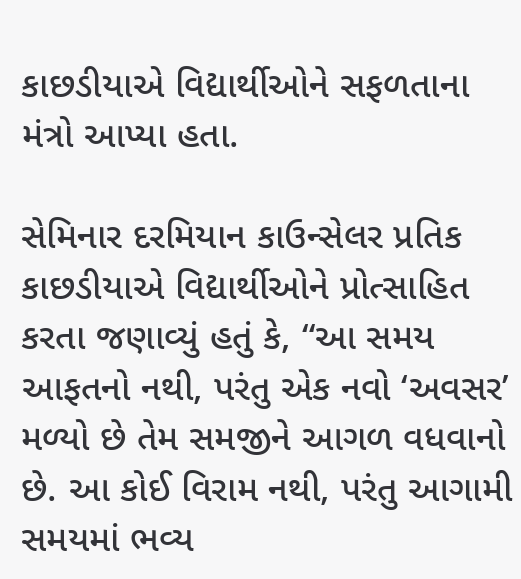કાછડીયાએ વિદ્યાર્થીઓને સફળતાના મંત્રો આપ્યા હતા.

સેમિનાર દરમિયાન કાઉન્સેલર પ્રતિક કાછડીયાએ વિદ્યાર્થીઓને પ્રોત્સાહિત કરતા જણાવ્યું હતું કે, “આ સમય આફતનો નથી, પરંતુ એક નવો ‘અવસર’ મળ્યો છે તેમ સમજીને આગળ વધવાનો છે. આ કોઈ વિરામ નથી, પરંતુ આગામી સમયમાં ભવ્ય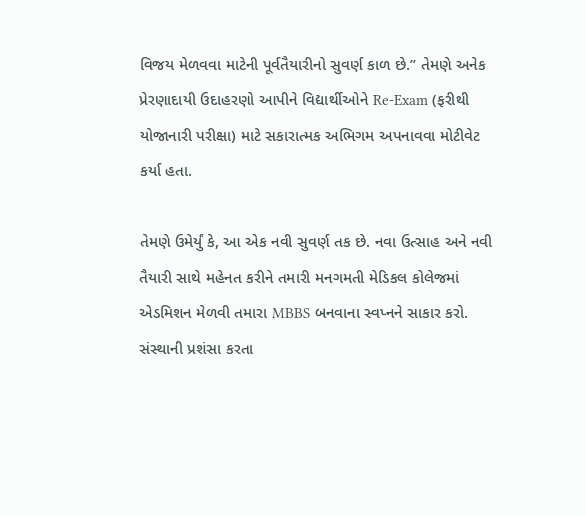વિજય મેળવવા માટેની પૂર્વતૈયારીનો સુવર્ણ કાળ છે.” તેમણે અનેક પ્રેરણાદાયી ઉદાહરણો આપીને વિદ્યાર્થીઓને Re-Exam (ફરીથી યોજાનારી પરીક્ષા) માટે સકારાત્મક અભિગમ અપનાવવા મોટીવેટ કર્યા હતા.

તેમણે ઉમેર્યું કે, આ એક નવી સુવર્ણ તક છે. નવા ઉત્સાહ અને નવી તૈયારી સાથે મહેનત કરીને તમારી મનગમતી મેડિકલ કોલેજમાં એડમિશન મેળવી તમારા MBBS બનવાના સ્વપ્નને સાકાર કરો. સંસ્થાની પ્રશંસા કરતા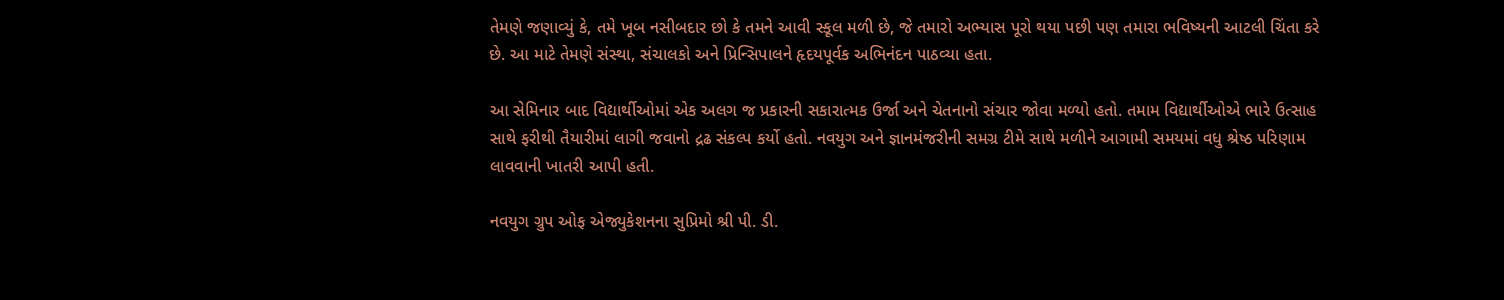તેમણે જણાવ્યું કે, તમે ખૂબ નસીબદાર છો કે તમને આવી સ્કૂલ મળી છે, જે તમારો અભ્યાસ પૂરો થયા પછી પણ તમારા ભવિષ્યની આટલી ચિંતા કરે છે. આ માટે તેમણે સંસ્થા, સંચાલકો અને પ્રિન્સિપાલને હૃદયપૂર્વક અભિનંદન પાઠવ્યા હતા.

આ સેમિનાર બાદ વિદ્યાર્થીઓમાં એક અલગ જ પ્રકારની સકારાત્મક ઉર્જા અને ચેતનાનો સંચાર જોવા મળ્યો હતો. તમામ વિદ્યાર્થીઓએ ભારે ઉત્સાહ સાથે ફરીથી તૈયારીમાં લાગી જવાનો દ્રઢ સંકલ્પ કર્યો હતો. નવયુગ અને જ્ઞાનમંજરીની સમગ્ર ટીમે સાથે મળીને આગામી સમયમાં વધુ શ્રેષ્ઠ પરિણામ લાવવાની ખાતરી આપી હતી.

નવયુગ ગ્રુપ ઓફ એજ્યુકેશનના સુપ્રિમો શ્રી પી. ડી.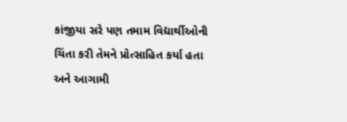કાંજીયા સરે પણ તમામ વિદ્યાર્થીઓની ચિંતા કરી તેમને પ્રોત્સાહિત કર્યા હતા અને આગામી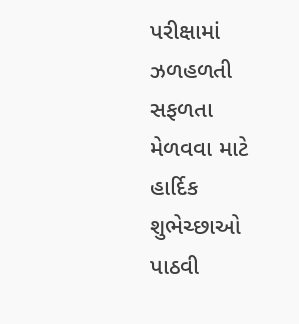પરીક્ષામાં ઝળહળતી સફળતા મેળવવા માટે હાર્દિક શુભેચ્છાઓ પાઠવી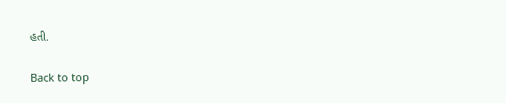હતી.

Back to top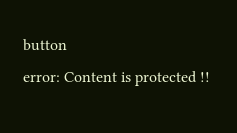button
error: Content is protected !!